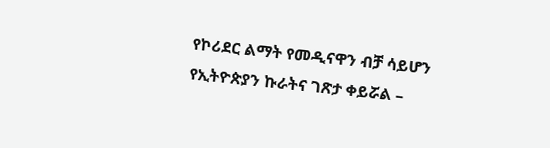የኮሪደር ልማት የመዲናዋን ብቻ ሳይሆን የኢትዮጵያን ኩራትና ገጽታ ቀይሯል –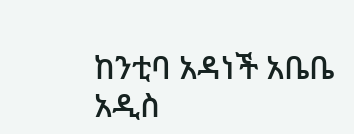ከንቲባ አዳነች አቤቤ
አዲስ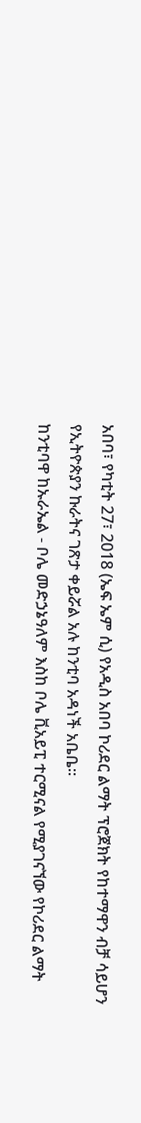አበባ፣ የካቲት 27፣ 2018 (ኤፍ ኤም ሲ) የአዲስ አበባ ኮሪደር ልማት ፕሮጀክት የከተማዋን ብቻ ሳይሆን የኢትዮጵያን ኩራትና ገጽታ ቀይሯል አሉ ከንቲባ አዳነች አቤቤ፡፡
ከንቲባዋ ከኡራኤል - ቦሌ መድኃኔዓለም እስከ ቦሌ ቪአይፒ ተርሚናል የሚያገናኘው የኮሪደር ልማት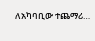ለአካባቢው ተጨማሪ…